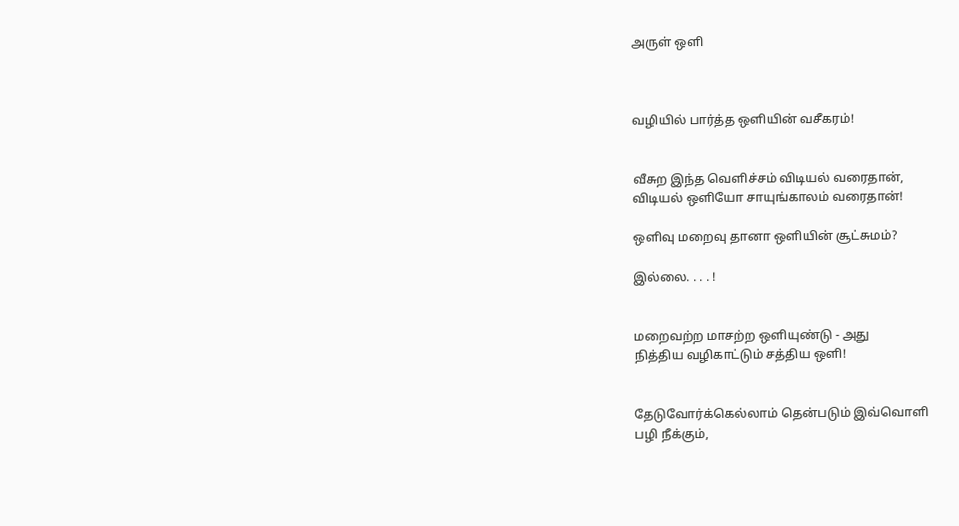அருள் ஒளி



வழியில் பார்த்த ஒளியின் வசீகரம்!


வீசுற இந்த வெளிச்சம் விடியல் வரைதான்,
விடியல் ஒளியோ சாயுங்காலம் வரைதான்!

ஒளிவு மறைவு தானா ஒளியின் சூட்சுமம்?

இல்லை. . . . !


மறைவற்ற மாசற்ற ஒளியுண்டு - அது
நித்திய வழிகாட்டும் சத்திய ஒளி!


தேடுவோர்க்கெல்லாம் தென்படும் இவ்வொளி
பழி நீக்கும்,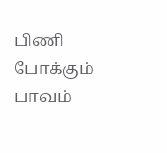பிணி போக்கும்
பாவம்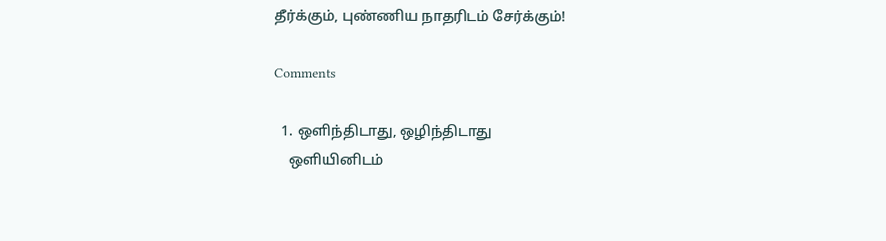தீர்க்கும், புண்ணிய நாதரிடம் சேர்க்கும்!

Comments

  1. ஒளிந்திடாது, ஒழிந்திடாது
    ஒளியினிடம்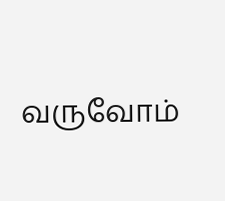வருவோம்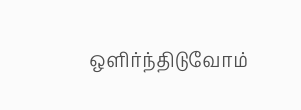ஒளிர்ந்திடுவோம்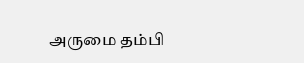அருமை தம்பி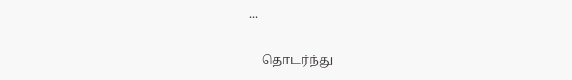...

    தொடர்ந்து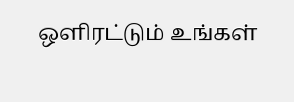ஒளிரட்டும் உங்கள்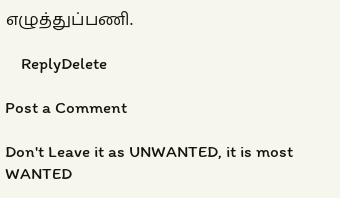எழுத்துப்பணி.

    ReplyDelete

Post a Comment

Don't Leave it as UNWANTED, it is most WANTED